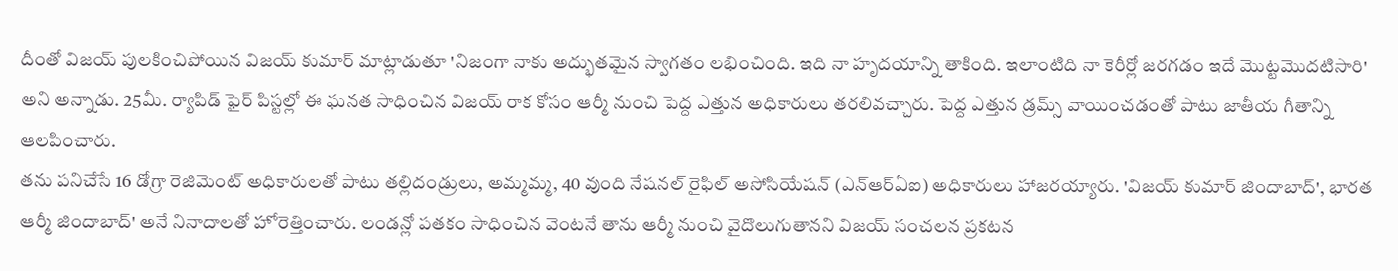దీంతో విజయ్ పులకించిపోయిన విజయ్ కుమార్ మాట్లాడుతూ 'నిజంగా నాకు అద్భుతమైన స్వాగతం లభించింది. ఇది నా హృదయాన్ని తాకింది. ఇలాంటిది నా కెరీర్లో జరగడం ఇదే మొట్టమొదటిసారి' అని అన్నాడు. 25మీ. ర్యాపిడ్ ఫైర్ పిస్టల్లో ఈ ఘనత సాధించిన విజయ్ రాక కోసం ఆర్మీ నుంచి పెద్ద ఎత్తున అధికారులు తరలివచ్చారు. పెద్ద ఎత్తున డ్రమ్స్ వాయించడంతో పాటు జాతీయ గీతాన్ని ఆలపించారు.
తను పనిచేసే 16 డోగ్రా రెజిమెంట్ అధికారులతో పాటు తల్లిదండ్రులు, అమ్మమ్మ, 40 వుంది నేషనల్ రైఫిల్ అసోసియేషన్ (ఎన్ఆర్ఏఐ) అధికారులు హాజరయ్యారు. 'విజయ్ కుమార్ జిందాబాద్', భారత ఆర్మీ జిందాబాద్' అనే నినాదాలతో హోరెత్తించారు. లండన్లో పతకం సాధించిన వెంటనే తాను ఆర్మీ నుంచి వైదొలుగుతానని విజయ్ సంచలన ప్రకటన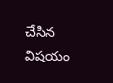చేసిన విషయం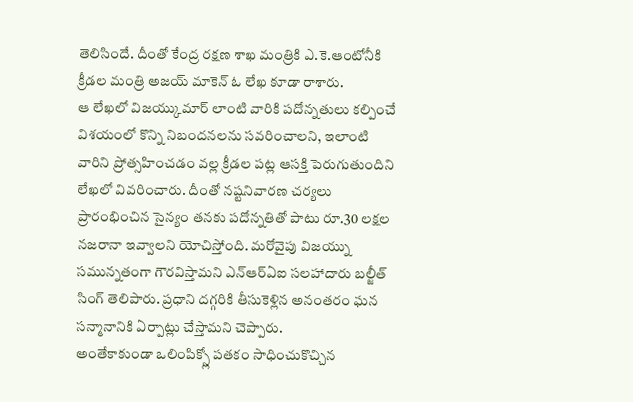తెలిసిందే. దీంతో కేంద్ర రక్షణ శాఖ మంత్రికి ఎ.కె.ఆంటోనీకి క్రీడల మంత్రి అజయ్ మాకెన్ ఓ లేఖ కూడా రాశారు.
ఆ లేఖలో విజయ్కుమార్ లాంటి వారికి పదోన్నతులు కల్పించే విశయంలో కొన్ని నిబందనలను సవరించాలని, ఇలాంటి వారిని ప్రోత్సహించడం వల్ల క్రీడల పట్ల ఆసక్తి పెరుగుతుందిని లేఖలో వివరించారు. దీంతో నష్టనివారణ చర్యలు ప్రారంభించిన సైన్యం తనకు పదోన్నతితో పాటు రూ.30 లక్షల నజరానా ఇవ్వాలని యోచిస్తోంది. మరోవైపు విజయ్ను సమున్నతంగా గౌరవిస్తామని ఎన్ఆర్ఏఐ సలహాదారు బల్జీత్ సింగ్ తెలిపారు. ప్రధాని దగ్గరికి తీసుకెళ్లిన అనంతరం ఘన సన్మానానికి ఏర్పాట్లు చేస్తామని చెప్పారు.
అంతేకాకుండా ఒలింపిక్స్లో పతకం సాధించుకొచ్చిన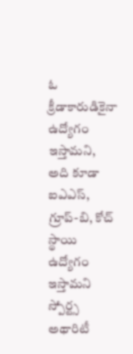ఓ క్రీడాకారుడికైనా ఉద్యోగం ఇస్తామని, అది కూడా ఐఎఎస్, గ్రూప్-బి, కోచ్ స్థాయి ఉద్యోగం ఇస్తామని స్పోర్ట్స అథారిటీ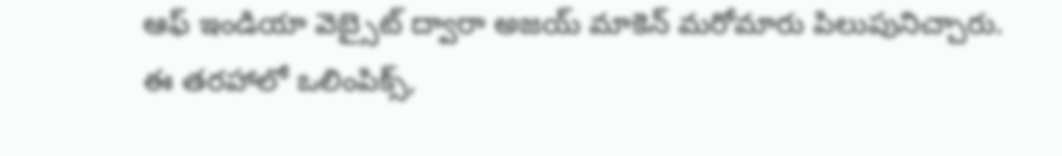ఆఫ్ ఇండియా వెబ్సైట్ ద్వారా అజయ్ మాకెన్ మరోమారు పిలుపునిచ్చారు. ఈ తరహాలో ఒలింపిక్స్,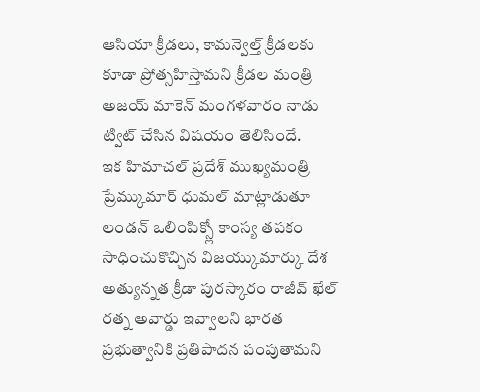ఆసియా క్రీడలు, కామన్వెల్త్ క్రీడలకు కూడా ప్రోత్సహిస్తామని క్రీడల మంత్రి అజయ్ మాకెన్ మంగళవారం నాడు ట్విట్ చేసిన విషయం తెలిసిందే.
ఇక హిమాచల్ ప్రదేశ్ ముఖ్యమంత్రి ప్రేమ్కుమార్ ధుమల్ మాట్లాడుతూ లండన్ ఒలింపిక్స్లో కాంస్య తపకం సాధించుకొచ్చిన విజయ్కుమార్కు దేశ అత్యున్నత క్రీడా పురస్కారం రాజీవ్ ఖేల్ రత్న అవార్డు ఇవ్వాలని భారత ప్రభుత్వానికి ప్రతిపాదన పంపుతామని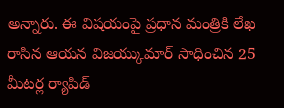అన్నారు. ఈ విషయంపై ప్రధాన మంత్రికి లేఖ రాసిన ఆయన విజయ్కుమార్ సాధించిన 25 మీటర్ల ర్యాపిడ్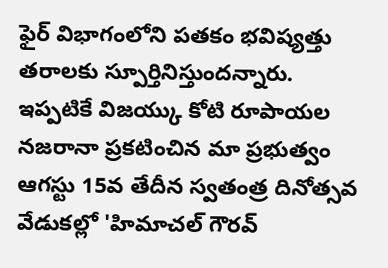ఫైర్ విభాగంలోని పతకం భవిష్యత్తు తరాలకు స్పూర్తినిస్తుందన్నారు. ఇప్పటికే విజయ్కు కోటి రూపాయల నజరానా ప్రకటించిన మా ప్రభుత్వం ఆగస్టు 15వ తేదీన స్వతంత్ర దినోత్సవ వేడుకల్లో 'హిమాచల్ గౌరవ్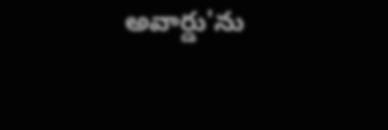అవార్డు'ను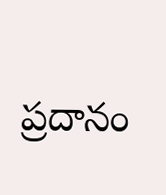ప్రదానం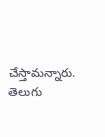చేస్తామన్నారు.
తెలుగు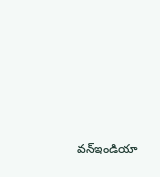వన్ఇండియా